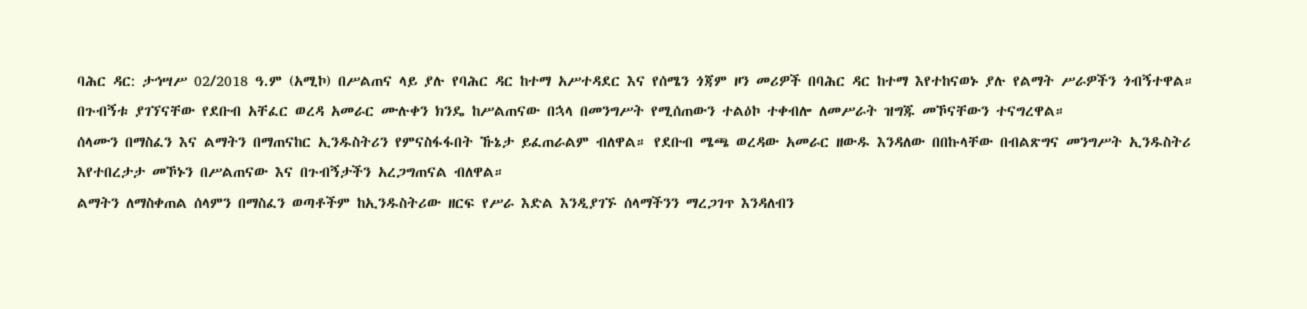ባሕር ዳር: ታኅሣሥ 02/2018 ዓ.ም (አሚኮ) በሥልጠና ላይ ያሉ የባሕር ዳር ከተማ አሥተዳደር እና የሰሜን ጎጃም ዞን መሪዎች በባሕር ዳር ከተማ እየተከናወኑ ያሉ የልማት ሥራዎችን ጎብኝተዋል።
በጉብኝቱ ያገኘናቸው የደቡብ አቸፈር ወረዳ አመራር ሙሉቀን ክንዴ ከሥልጠናው በኋላ በመንግሥት የሚሰጠውን ተልዕኮ ተቀብሎ ለመሥራት ዝግጁ መኾናቸውን ተናግረዋል።
ሰላሙን በማስፈን እና ልማትን በማጠናከር ኢንዱስትሪን የምናስፋፋበት ኹኔታ ይፈጠራልም ብለዋል። የደቡብ ሜጫ ወረዳው አመራር ዘውዱ እንዳለው በበኩላቸው በብልጽግና መንግሥት ኢንዱስትሪ እየተበረታታ መኾኑን በሥልጠናው እና በጉብኝታችን አረጋግጠናል ብለዋል።
ልማትን ለማስቀጠል ሰላምን በማስፈን ወጣቶችም ከኢንዱስትሪው ዘርፍ የሥራ እድል እንዲያገኙ ሰላማችንን ማረጋገጥ እንዳለብን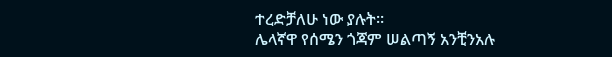ተረድቻለሁ ነው ያሉት።
ሌላኛዋ የሰሜን ጎጃም ሠልጣኝ አንቺንአሉ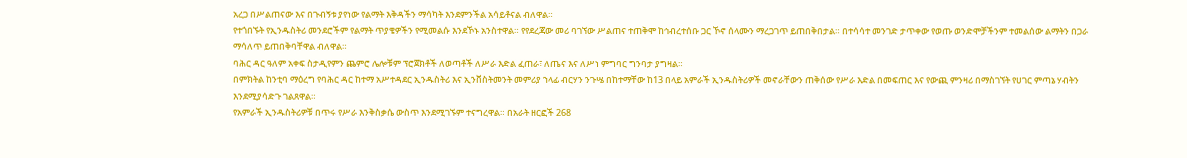አረጋ በሥልጠናው እና በጉብኝቱ ያየነው የልማት እቅዳችን ማሳካት እንደምንችል አሳይቶናል ብለዋል።
የተጎበኙት የኢንዱስትሪ መንደሮችም የልማት ጥያቄዎችን የሚመልሱ እንደኾኑ አንስተዋል። የየደረጃው መሪ ባገኘው ሥልጠና ተጠቅሞ ከኅብረተሰቡ ጋር ኾኖ ሰላሙን ማረጋገጥ ይጠበቅበታል። በተሳሳተ መንገድ ታጥቀው የወጡ ወንድሞቻችንም ተመልሰው ልማትን በጋራ ማሳለጥ ይጠበቅባቸዋል ብለዋል።
ባሕር ዳር ዓለም አቀፍ ስታዲየምን ጨምሮ ሌሎቹም ፕሮጀክቶች ለወጣቶች ለሥራ እድል ፈጠራ፣ ለጤና እና ለሥነ ምግባር ግንባታ ያግዛል።
በምክትል ከንቲባ ማዕረግ የባሕር ዳር ከተማ አሥተዳደር ኢንዱስትሪ እና ኢንቨስትመንት መምሪያ ኀላፊ ብርሃን ንጉሤ በከተማቸው ከ13 በላይ አምራች ኢንዱስትሪዎች መኖራቸውን ጠቅሰው የሥራ እድል በመፍጠር እና የውጪ ምንዛሪ በማስገኘት የሀገር ምጣኔ ሃብትን እንደሚያሳድጉ ገልጸዋል።
የአምራች ኢንዱስትሪዎቹ በጥሩ የሥራ እንቅስቃሴ ውስጥ እንደሚገኙም ተናግረዋል። በአራት ዘርፎች 268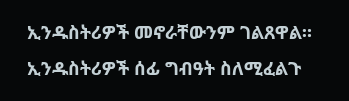ኢንዱስትሪዎች መኖራቸውንም ገልጸዋል።
ኢንዱስትሪዎች ሰፊ ግብዓት ስለሚፈልጉ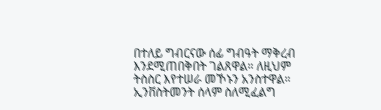በተለይ ግብርናው ሰፊ ግብዓት ማቅረብ እንደሚጠበቅበት ገልጸዋል። ለዚህም ትስስር እየተሠራ መኾኑን አንስተዋል።
ኢንቨስትመንት ሰላም ስለሚፈልግ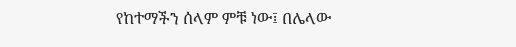የከተማችን ሰላም ምቹ ነው፤ በሌላው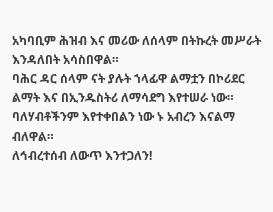አካባቢም ሕዝብ እና መሪው ለሰላም በትኩረት መሥራት እንዳለበት አሳስበዋል።
ባሕር ዳር ሰላም ናት ያሉት ኀላፊዋ ልማቷን በኮሪደር ልማት እና በኢንዱስትሪ ለማሳደግ እየተሠራ ነው። ባለሃብቶችንም እየተቀበልን ነው ኑ አብረን እናልማ ብለዋል።
ለኅብረተሰብ ለውጥ እንተጋለን!